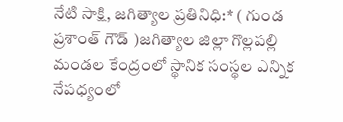నేటి సాక్షి, జగిత్యాల ప్రతినిధి:* ( గుండ ప్రశాంత్ గౌడ్ )జగిత్యాల జిల్లా గొల్లపల్లి మండల కేంద్రంలో స్థానిక సంస్థల ఎన్నిక నేపధ్యంలో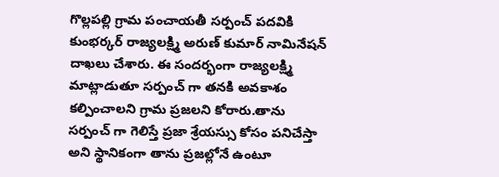గొల్లపల్లి గ్రామ పంచాయతీ సర్పంచ్ పదవికి కుంభర్కర్ రాజ్యలక్ష్మి అరుణ్ కుమార్ నామినేషన్ దాఖలు చేశారు. ఈ సందర్భంగా రాజ్యలక్ష్మి మాట్లాడుతూ సర్పంచ్ గా తనకి అవకాశం కల్పించాలని గ్రామ ప్రజలని కోరారు.తాను సర్పంచ్ గా గెలిస్తే ప్రజా శ్రేయస్సు కోసం పనిచేస్తా అని స్థానికంగా తాను ప్రజల్లోనే ఉంటూ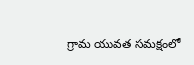గ్రామ యువత సమక్షంలో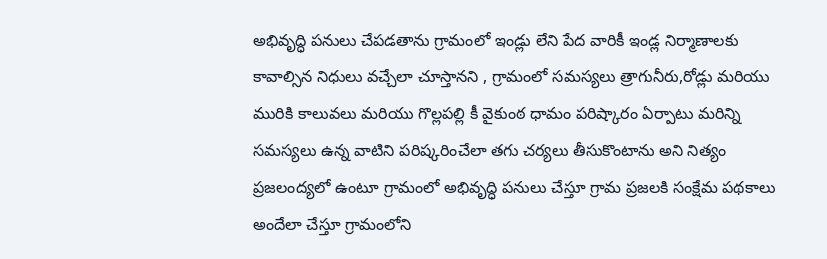అభివృద్ధి పనులు చేపడతాను గ్రామంలో ఇండ్లు లేని పేద వారికీ ఇండ్ల నిర్మాణాలకు కావాల్సిన నిధులు వచ్చేలా చూస్తానని , గ్రామంలో సమస్యలు త్రాగునీరు,రోడ్లు మరియు మురికి కాలువలు మరియు గొల్లపల్లి కీ వైకుంఠ ధామం పరిష్కారం ఏర్పాటు మరిన్ని సమస్యలు ఉన్న వాటిని పరిష్కరించేలా తగు చర్యలు తీసుకొంటాను అని నిత్యం ప్రజలంద్యలో ఉంటూ గ్రామంలో అభివృద్ధి పనులు చేస్తూ గ్రామ ప్రజలకి సంక్షేమ పథకాలు అందేలా చేస్తూ గ్రామంలోని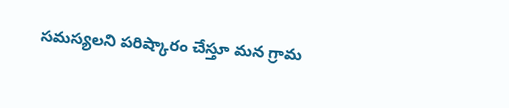సమస్యలని పరిష్కారం చేస్తూ మన గ్రామ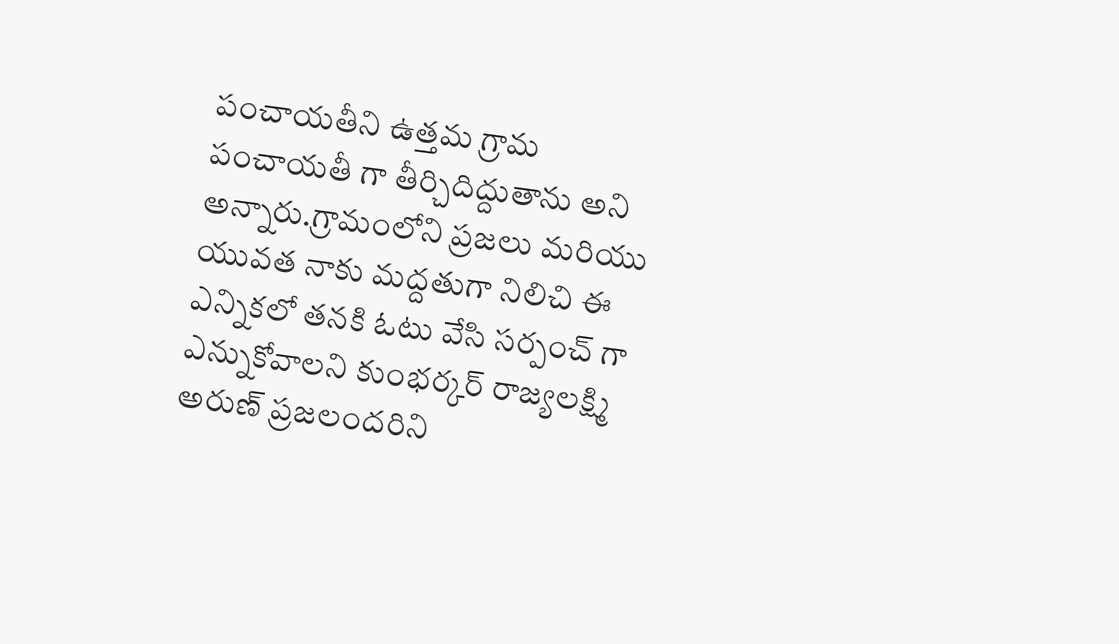పంచాయతీని ఉత్తమ గ్రామ పంచాయతీ గా తీర్చిదిద్దుతాను అని అన్నారు.గ్రామంలోని ప్రజలు మరియు యువత నాకు మద్దతుగా నిలిచి ఈ ఎన్నికలో తనకి ఓటు వేసి సర్పంచ్ గా ఎన్నుకోవాలని కుంభర్కర్ రాజ్యలక్ష్మి అరుణ్ ప్రజలందరిని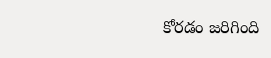కోరడం జరిగింది